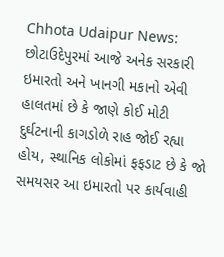Chhota Udaipur News: છોટાઉદેપુરમાં આજે અનેક સરકારી ઇમારતો અને ખાનગી મકાનો એવી હાલતમાં છે કે જાણે કોઈ મોટી દુર્ઘટનાની કાગડોળે રાહ જોઈ રહ્યા હોય, સ્થાનિક લોકોમાં ફફડાટ છે કે જો સમયસર આ ઇમારતો પર કાર્યવાહી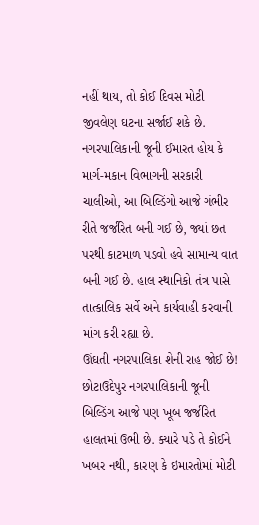નહીં થાય, તો કોઈ દિવસ મોટી જીવલેણ ઘટના સર્જાઈ શકે છે. નગરપાલિકાની જૂની ઈમારત હોય કે માર્ગ-મકાન વિભાગની સરકારી ચાલીઓ, આ બિલ્ડિંગો આજે ગંભીર રીતે જર્જરિત બની ગઈ છે, જ્યાં છત પરથી કાટમાળ પડવો હવે સામાન્ય વાત બની ગઈ છે. હાલ સ્થાનિકો તંત્ર પાસે તાત્કાલિક સર્વે અને કાર્યવાહી કરવાની માંગ કરી રહ્યા છે.
ઊંઘતી નગરપાલિકા શેની રાહ જોઈ છે!
છોટાઉદેપુર નગરપાલિકાની જૂની બિલ્ડિંગ આજે પણ ખૂબ જર્જરિત હાલતમાં ઉભી છે. ક્યારે પડે તે કોઈને ખબર નથી, કારણ કે ઇમારતોમાં મોટી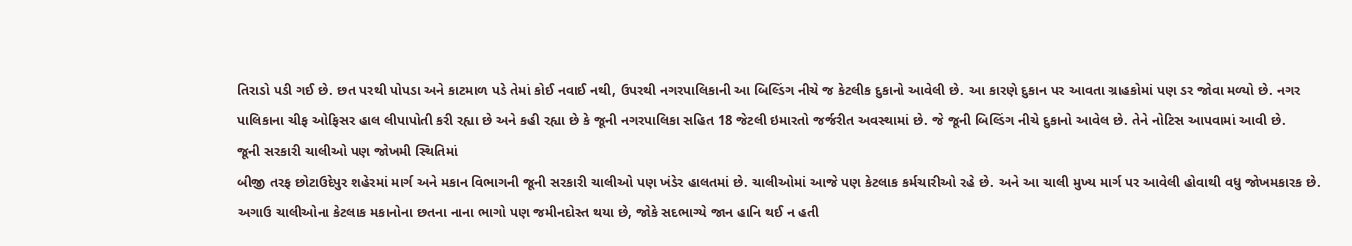તિરાડો પડી ગઈ છે. છત પરથી પોપડા અને કાટમાળ પડે તેમાં કોઈ નવાઈ નથી, ઉપરથી નગરપાલિકાની આ બિલ્ડિંગ નીચે જ કેટલીક દુકાનો આવેલી છે. આ કારણે દુકાન પર આવતા ગ્રાહકોમાં પણ ડર જોવા મળ્યો છે. નગર પાલિકાના ચીફ ઓફિસર હાલ લીપાપોતી કરી રહ્યા છે અને કહી રહ્યા છે કે જૂની નગરપાલિકા સહિત 18 જેટલી ઇમારતો જર્જરીત અવસ્થામાં છે. જે જૂની બિલ્ડિંગ નીચે દુકાનો આવેલ છે. તેને નોટિસ આપવામાં આવી છે.
જૂની સરકારી ચાલીઓ પણ જોખમી સ્થિતિમાં
બીજી તરફ છોટાઉદેપુર શહેરમાં માર્ગ અને મકાન વિભાગની જૂની સરકારી ચાલીઓ પણ ખંડેર હાલતમાં છે. ચાલીઓમાં આજે પણ કેટલાક કર્મચારીઓ રહે છે. અને આ ચાલી મુખ્ય માર્ગ પર આવેલી હોવાથી વધુ જોખમકારક છે. અગાઉ ચાલીઓના કેટલાક મકાનોના છતના નાના ભાગો પણ જમીનદોસ્ત થયા છે, જોકે સદભાગ્યે જાન હાનિ થઈ ન હતી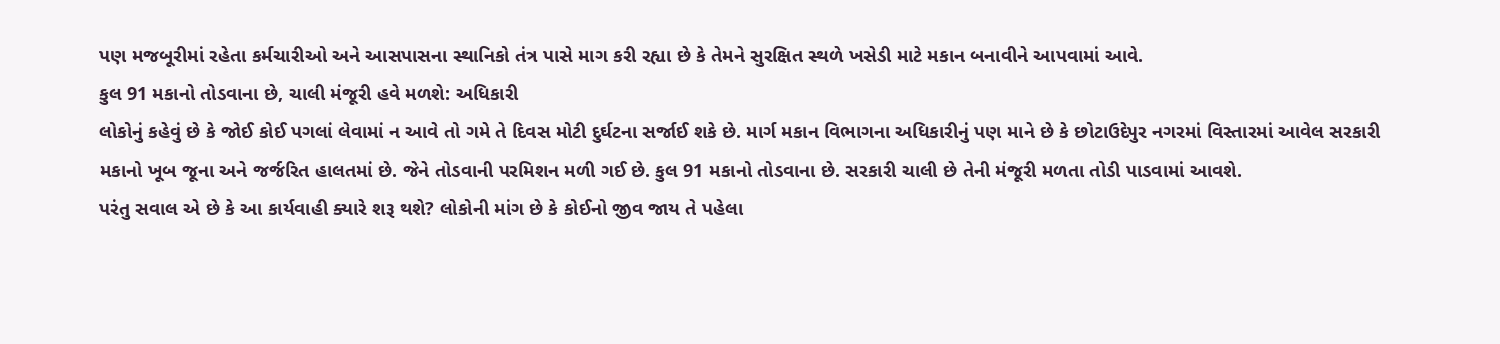પણ મજબૂરીમાં રહેતા કર્મચારીઓ અને આસપાસના સ્થાનિકો તંત્ર પાસે માગ કરી રહ્યા છે કે તેમને સુરક્ષિત સ્થળે ખસેડી માટે મકાન બનાવીને આપવામાં આવે.
કુલ 91 મકાનો તોડવાના છે, ચાલી મંજૂરી હવે મળશે: અધિકારી
લોકોનું કહેવું છે કે જોઈ કોઈ પગલાં લેવામાં ન આવે તો ગમે તે દિવસ મોટી દુર્ઘટના સર્જાઈ શકે છે. માર્ગ મકાન વિભાગના અધિકારીનું પણ માને છે કે છોટાઉદેપુર નગરમાં વિસ્તારમાં આવેલ સરકારી મકાનો ખૂબ જૂના અને જર્જરિત હાલતમાં છે. જેને તોડવાની પરમિશન મળી ગઈ છે. કુલ 91 મકાનો તોડવાના છે. સરકારી ચાલી છે તેની મંજૂરી મળતા તોડી પાડવામાં આવશે.
પરંતુ સવાલ એ છે કે આ કાર્યવાહી ક્યારે શરૂ થશે? લોકોની માંગ છે કે કોઈનો જીવ જાય તે પહેલા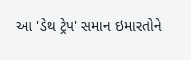આ 'ડેથ ટ્રેપ' સમાન ઇમારતોને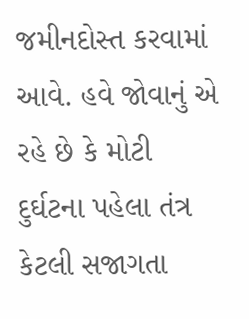જમીનદોસ્ત કરવામાં આવે. હવે જોવાનું એ રહે છે કે મોટી દુર્ઘટના પહેલા તંત્ર કેટલી સજાગતા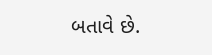બતાવે છે.